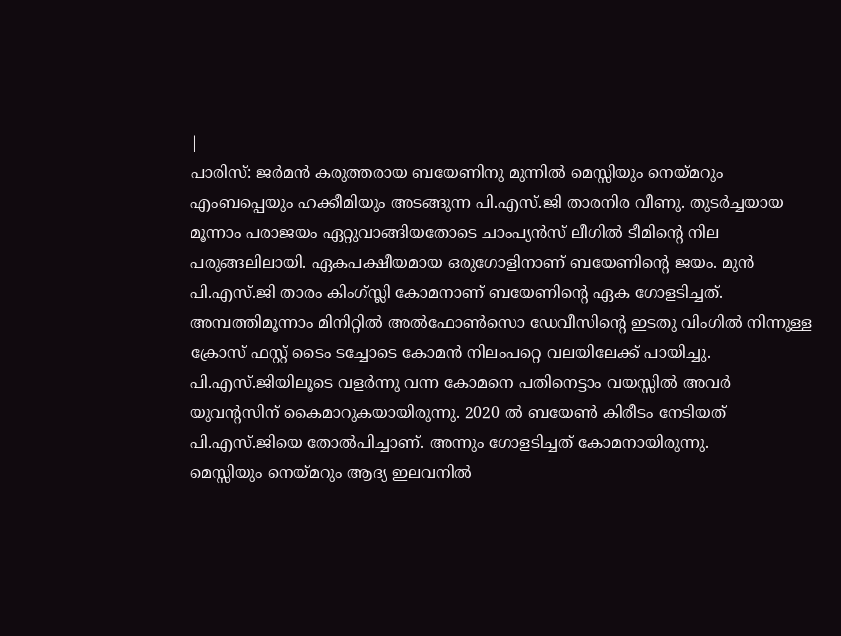|
പാരിസ്: ജർമൻ കരുത്തരായ ബയേണിനു മുന്നിൽ മെസ്സിയും നെയ്മറും എംബപ്പെയും ഹക്കീമിയും അടങ്ങുന്ന പി.എസ്.ജി താരനിര വീണു. തുടർച്ചയായ മൂന്നാം പരാജയം ഏറ്റുവാങ്ങിയതോടെ ചാംപ്യൻസ് ലീഗിൽ ടീമിന്റെ നില പരുങ്ങലിലായി. ഏകപക്ഷീയമായ ഒരുഗോളിനാണ് ബയേണിന്റെ ജയം. മുൻ പി.എസ്.ജി താരം കിംഗ്സ്ലി കോമനാണ് ബയേണിന്റെ ഏക ഗോളടിച്ചത്. അമ്പത്തിമൂന്നാം മിനിറ്റിൽ അൽഫോൺസൊ ഡേവീസിന്റെ ഇടതു വിംഗിൽ നിന്നുള്ള ക്രോസ് ഫസ്റ്റ് ടൈം ടച്ചോടെ കോമൻ നിലംപറ്റെ വലയിലേക്ക് പായിച്ചു. പി.എസ്.ജിയിലൂടെ വളർന്നു വന്ന കോമനെ പതിനെട്ടാം വയസ്സിൽ അവർ യുവന്റസിന് കൈമാറുകയായിരുന്നു. 2020 ൽ ബയേൺ കിരീടം നേടിയത് പി.എസ്.ജിയെ തോൽപിച്ചാണ്. അന്നും ഗോളടിച്ചത് കോമനായിരുന്നു.
മെസ്സിയും നെയ്മറും ആദ്യ ഇലവനിൽ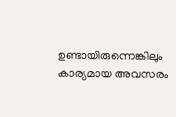ഉണ്ടായിരുന്നെങ്കിലും കാര്യമായ അവസരം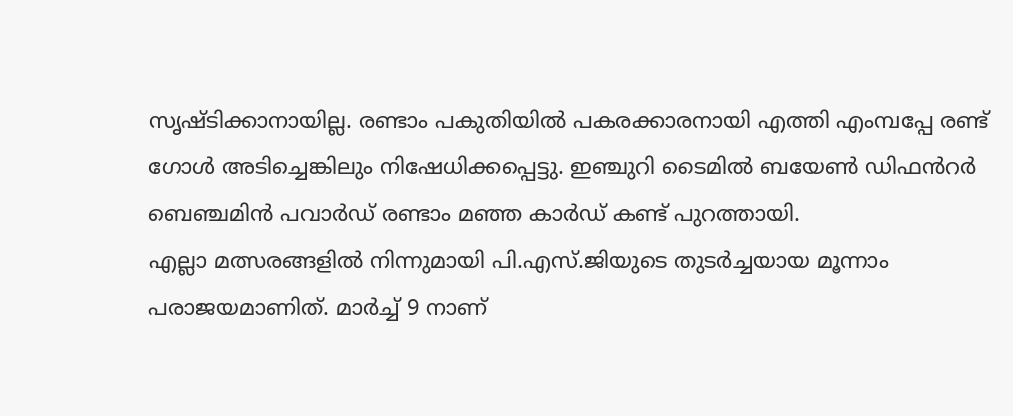സൃഷ്ടിക്കാനായില്ല. രണ്ടാം പകുതിയിൽ പകരക്കാരനായി എത്തി എംമ്പപ്പേ രണ്ട് ഗോൾ അടിച്ചെങ്കിലും നിഷേധിക്കപ്പെട്ടു. ഇഞ്ചുറി ടൈമിൽ ബയേൺ ഡിഫൻറർ ബെഞ്ചമിൻ പവാർഡ് രണ്ടാം മഞ്ഞ കാർഡ് കണ്ട് പുറത്തായി.
എല്ലാ മത്സരങ്ങളിൽ നിന്നുമായി പി.എസ്.ജിയുടെ തുടർച്ചയായ മൂന്നാം പരാജയമാണിത്. മാർച്ച് 9 നാണ്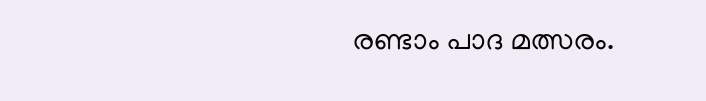രണ്ടാം പാദ മത്സരം.